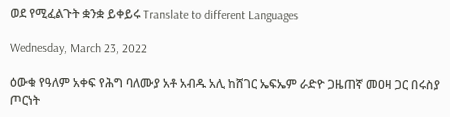ወደ የሚፈልጉት ቋንቋ ይቀይሩ Translate to different Languages

Wednesday, March 23, 2022

ዕውቁ የዓለም አቀፍ የሕግ ባለሙያ አቶ አብዱ አሊ ከሸገር ኤፍኤም ራድዮ ጋዜጠኛ መዐዛ ጋር በሩስያ ጦርነት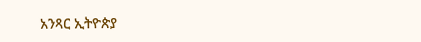አንጻር ኢትዮጵያ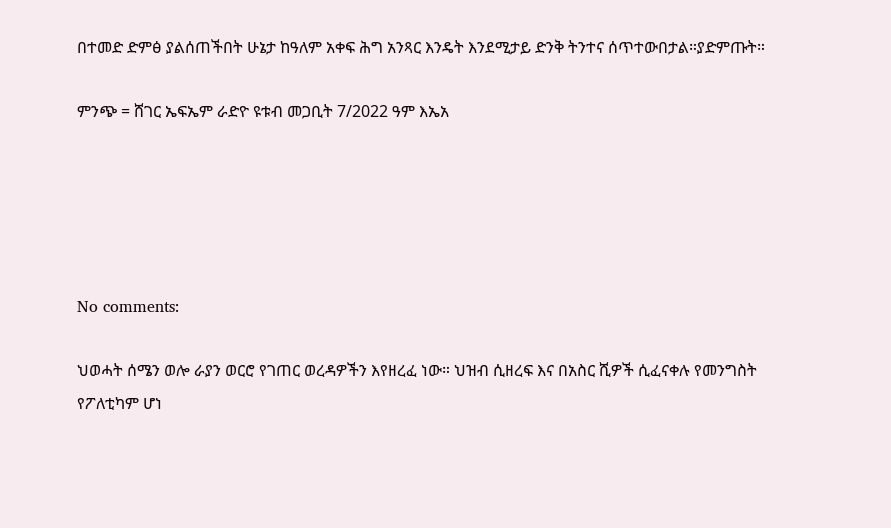በተመድ ድምፅ ያልሰጠችበት ሁኔታ ከዓለም አቀፍ ሕግ አንጻር እንዴት እንደሚታይ ድንቅ ትንተና ሰጥተውበታል።ያድምጡት።

ምንጭ = ሸገር ኤፍኤም ራድዮ ዩቱብ መጋቢት 7/2022 ዓም እኤአ





No comments:

ህወሓት ሰሜን ወሎ ራያን ወርሮ የገጠር ወረዳዎችን እየዘረፈ ነው። ህዝብ ሲዘረፍ እና በአስር ሺዎች ሲፈናቀሉ የመንግስት የፖለቲካም ሆነ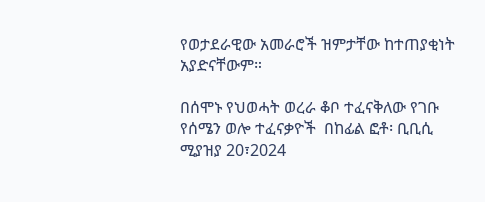የወታደራዊው አመራሮች ዝምታቸው ከተጠያቂነት አያድናቸውም።

በሰሞኑ የህወሓት ወረራ ቆቦ ተፈናቅለው የገቡ የሰሜን ወሎ ተፈናቃዮች  በከፊል ፎቶ፡ ቢቢሲ ሚያዝያ 20፣2024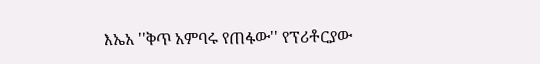እኤአ ''ቅጥ አምባሩ የጠፋው'' የፕሪቶርያው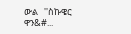ውል   ''ስኩዌር ዋን&#...